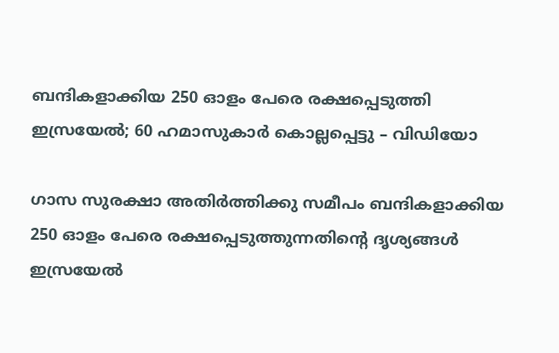ബന്ദികളാക്കിയ 250 ഓളം പേരെ രക്ഷപ്പെടുത്തി ഇസ്രയേൽ; 60 ഹമാസുകാർ കൊല്ലപ്പെട്ടു – വിഡിയോ

ഗാസ സുരക്ഷാ അതിർത്തിക്കു സമീപം ബന്ദികളാക്കിയ 250 ഓളം പേരെ രക്ഷപ്പെടുത്തുന്നതിന്റെ ദൃശ്യങ്ങൾ ഇസ്രയേൽ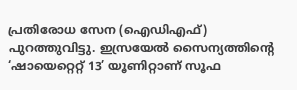പ്രതിരോധ സേന (ഐഡിഎഫ്) പുറത്തുവിട്ടു. ഇസ്രയേൽ സൈന്യത്തിന്റെ ‘ഷായെറ്റെറ്റ് 13’ യൂണിറ്റാണ് സൂഫ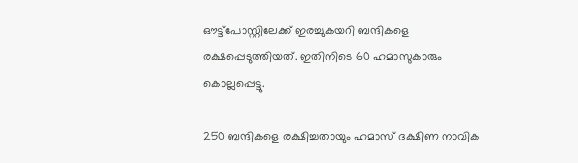ഔട്ട്‌പോസ്റ്റിലേക്ക് ഇരച്ചുകയറി ബന്ദികളെ രക്ഷപ്പെടുത്തിയത്. ഇതിനിടെ 60 ഹമാസുകാരും കൊല്ലപ്പെട്ടു.

250 ബന്ദികളെ രക്ഷിച്ചതായും ഹമാസ് ദക്ഷിണ നാവിക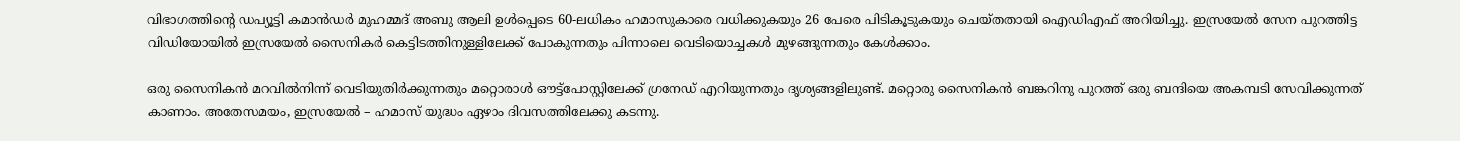വിഭാഗത്തിന്റെ ഡപ്യൂട്ടി കമാൻഡർ മുഹമ്മദ് അബു ആലി ഉൾപ്പെടെ 60-ലധികം ഹമാസുകാരെ വധിക്കുകയും 26 പേരെ പിടികൂടുകയും ചെയ്തതായി ഐഡിഎഫ് അറിയിച്ചു. ഇസ്രയേൽ സേന പുറത്തിട്ട വിഡിയോയിൽ ഇസ്രയേൽ സൈനികർ കെട്ടിടത്തിനുള്ളിലേക്ക് പോകുന്നതും പിന്നാലെ വെടിയൊച്ചകൾ മുഴങ്ങുന്നതും കേൾക്കാം.

ഒരു സൈനികൻ മറവിൽനിന്ന് വെടിയുതിർക്കുന്നതും മറ്റൊരാൾ ഔട്ട്‌പോസ്റ്റിലേക്ക് ഗ്രനേഡ് എറിയുന്നതും ദൃശ്യങ്ങളിലുണ്ട്. മറ്റൊരു സൈനികൻ ബങ്കറിനു പുറത്ത് ഒരു ബന്ദിയെ അകമ്പടി സേവിക്കുന്നത് കാണാം. അതേസമയം, ഇസ്രയേൽ – ഹമാസ് യുദ്ധം ഏഴാം ദിവസത്തിലേക്കു കടന്നു.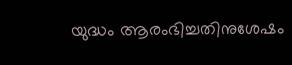യുദ്ധം ആരംഭിച്ചതിനുശേഷം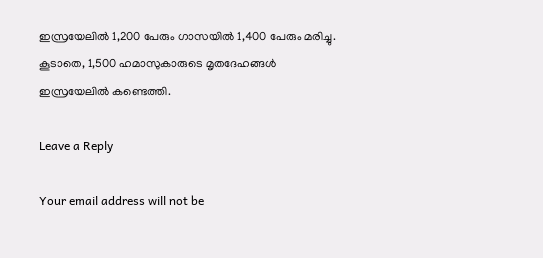ഇസ്രയേലിൽ 1,200 പേരും ഗാസയിൽ 1,400 പേരും മരിച്ചു. കൂടാതെ, 1,500 ഹമാസുകാരുടെ മൃതദേഹങ്ങൾ ഇസ്രയേലിൽ കണ്ടെത്തി.

Leave a Reply

Your email address will not be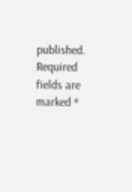published. Required fields are marked *